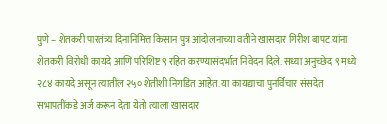पुणे – शेतकरी पारतंत्र्य दिनानिमित्त किसान पुत्र आंदोलनाच्या वतीने खासदार गिरीश बापट यांना शेतकरी विरोधी कायदे आणि परिशिष्ट ९ रहित करण्यासंदर्भात निवेदन दिले. सध्या अनुच्छेद ९ मध्ये २८४ कायदे असून त्यातील २५० शेतीशी निगडित आहेत. या कायद्याचा पुनर्विचार संसदेत सभापतींकडे अर्ज करून देता येतो त्याला खासदार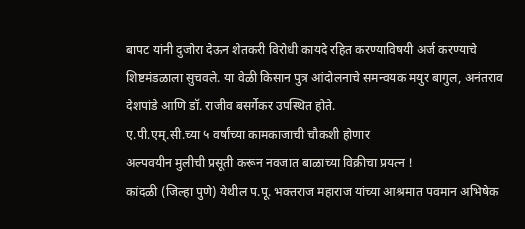बापट यांनी दुजोरा देऊन शेतकरी विरोधी कायदे रहित करण्याविषयी अर्ज करण्याचे शिष्टमंडळाला सुचवले. या वेळी किसान पुत्र आंदोलनाचे समन्वयक मयुर बागुल, अनंतराव देशपांडे आणि डॉ. राजीव बसर्गेकर उपस्थित होते.
ए.पी.एम्.सी.च्या ५ वर्षांच्या कामकाजाची चौकशी होणार
अल्पवयीन मुलीची प्रसूती करून नवजात बाळाच्या विक्रीचा प्रयत्न !
कांदळी (जिल्हा पुणे) येथील प.पू. भक्तराज महाराज यांच्या आश्रमात पवमान अभिषेक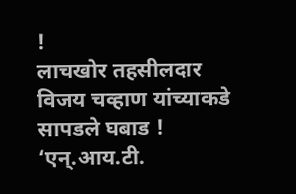!
लाचखोर तहसीलदार विजय चव्हाण यांच्याकडे सापडले घबाड !
‘एन्.आय.टी.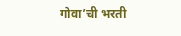गोवा’ची भरती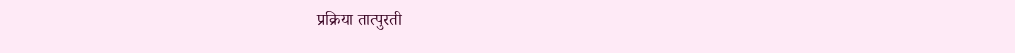प्रक्रिया तात्पुरती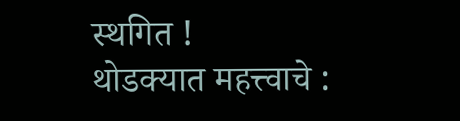स्थगित !
थोडक्यात महत्त्वाचे :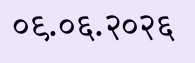०९.०६.२०२६